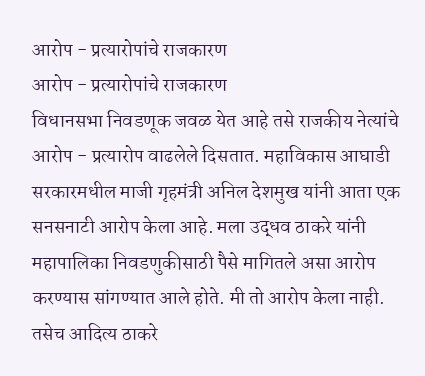आरोप - प्रत्यारोपांचे राजकारण
आरोप - प्रत्यारोपांचे राजकारण
विधानसभा निवडणूक जवळ येत आहे तसे राजकीय नेत्यांचे आरोप - प्रत्यारोप वाढलेले दिसतात. महाविकास आघाडी सरकारमधील माजी गृहमंत्री अनिल देशमुख यांनी आता एक सनसनाटी आरोप केला आहे. मला उद्धव ठाकरे यांनी महापालिका निवडणुकीसाठी पैसे मागितले असा आरोप करण्यास सांगण्यात आले होते. मी तो आरोप केला नाही. तसेच आदित्य ठाकरे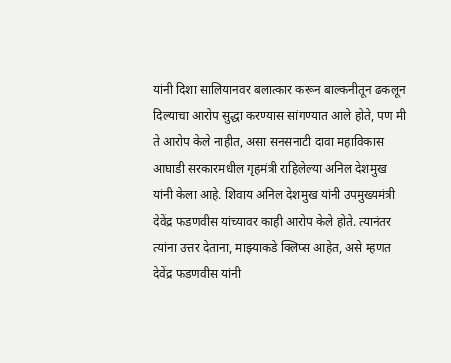यांनी दिशा सालियानवर बलात्कार करून बाल्कनीतून ढकलून दिल्याचा आरोप सुद्धा करण्यास सांगण्यात आले होते, पण मी ते आरोप केले नाहीत, असा सनसनाटी दावा महाविकास आघाडी सरकारमधील गृहमंत्री राहिलेल्या अनिल देशमुख यांनी केला आहे. शिवाय अनिल देशमुख यांनी उपमुख्यमंत्री देवेंद्र फडणवीस यांच्यावर काही आरोप केले होते. त्यानंतर त्यांना उत्तर देताना, माझ्याकडे क्लिप्स आहेत, असे म्हणत देवेंद्र फडणवीस यांनी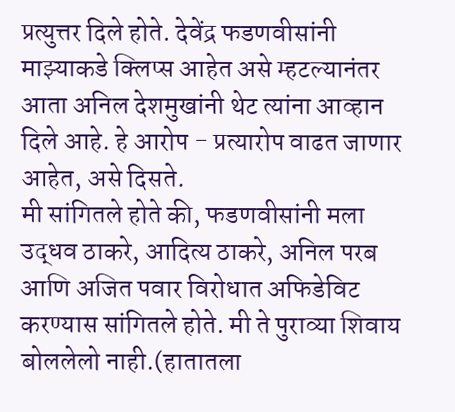प्रत्युत्तर दिले होते. देवेंद्र फडणवीसांनी माझ्याकडे क्लिप्स आहेत असे म्हटल्यानंतर आता अनिल देशमुखांनी थेट त्यांना आव्हान दिले आहे. हे आरोप - प्रत्यारोप वाढत जाणार आहेत, असे दिसते.
मी सांगितले होते की, फडणवीसांनी मला उद्धव ठाकरे, आदित्य ठाकरे, अनिल परब आणि अजित पवार विरोधात अफिडेविट करण्यास सांगितले होते. मी ते पुराव्या शिवाय बोललेलो नाही.(हातातला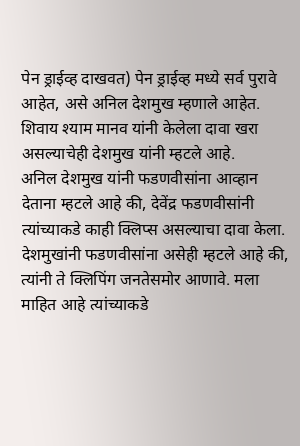पेन ड्राईव्ह दाखवत) पेन ड्राईव्ह मध्ये सर्व पुरावे आहेत, असे अनिल देशमुख म्हणाले आहेत. शिवाय श्याम मानव यांनी केलेला दावा खरा असल्याचेही देशमुख यांनी म्हटले आहे.
अनिल देशमुख यांनी फडणवीसांना आव्हान देताना म्हटले आहे की, देवेंद्र फडणवीसांनी त्यांच्याकडे काही क्लिप्स असल्याचा दावा केला. देशमुखांनी फडणवीसांना असेही म्हटले आहे की, त्यांनी ते क्लिपिंग जनतेसमोर आणावे. मला माहित आहे त्यांच्याकडे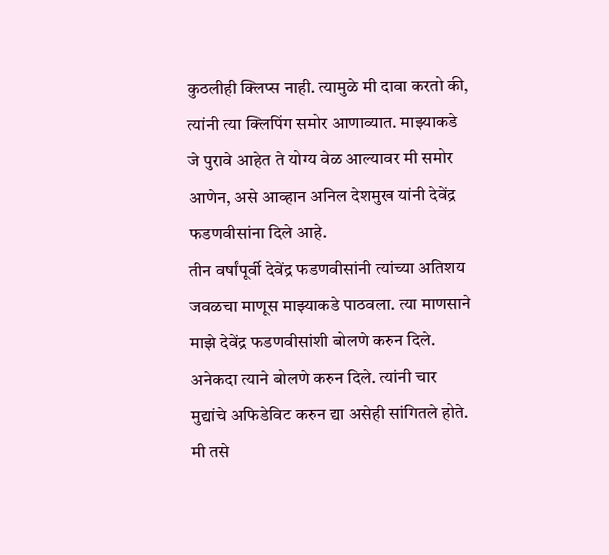कुठलीही क्लिप्स नाही. त्यामुळे मी दावा करतो की, त्यांनी त्या क्लिपिंग समोर आणाव्यात. माझ्याकडे जे पुरावे आहेत ते योग्य वेळ आल्यावर मी समोर आणेन, असे आव्हान अनिल देशमुख यांनी देवेंद्र फडणवीसांना दिले आहे.
तीन वर्षांपूर्वी देवेंद्र फडणवीसांनी त्यांच्या अतिशय जवळचा माणूस माझ्याकडे पाठवला. त्या माणसाने माझे देवेंद्र फडणवीसांशी बोलणे करुन दिले. अनेकदा त्याने बोलणे करुन दिले. त्यांनी चार मुद्यांचे अफिडेविट करुन द्या असेही सांगितले होते. मी तसे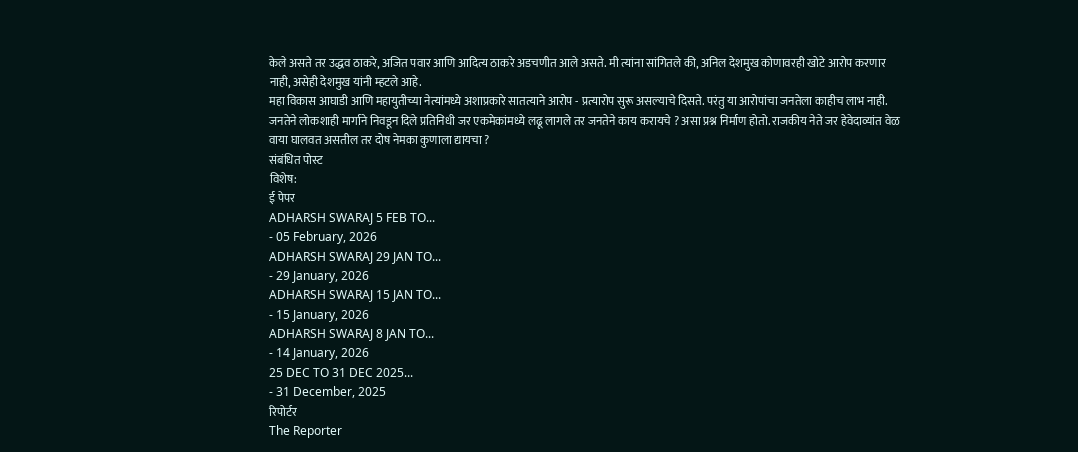केले असते तर उद्धव ठाकरे, अजित पवार आणि आदित्य ठाकरे अडचणीत आले असते. मी त्यांना सांगितले की, अनिल देशमुख कोणावरही खोटे आरोप करणार नाही, असेही देशमुख यांनी म्हटले आहे.
महा विकास आघाडी आणि महायुतीच्या नेत्यांमध्ये अशाप्रकारे सातत्याने आरोप - प्रत्यारोप सुरू असल्याचे दिसते. परंतु या आरोपांचा जनतेला काहीच लाभ नाही. जनतेने लोकशाही मार्गाने निवडून दिले प्रतिनिधी जर एकमेकांमध्ये लढू लागले तर जनतेने काय करायचे ? असा प्रश्न निर्माण होतो. राजकीय नेते जर हेवेदाव्यांत वेळ वाया घालवत असतील तर दोष नेमका कुणाला द्यायचा ?
संबंधित पोस्ट
विशेष:
ई पेपर
ADHARSH SWARAJ 5 FEB TO...
- 05 February, 2026
ADHARSH SWARAJ 29 JAN TO...
- 29 January, 2026
ADHARSH SWARAJ 15 JAN TO...
- 15 January, 2026
ADHARSH SWARAJ 8 JAN TO...
- 14 January, 2026
25 DEC TO 31 DEC 2025...
- 31 December, 2025
रिपोर्टर
The Reporter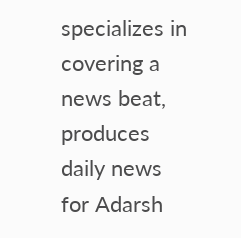specializes in covering a news beat, produces daily news for Adarsh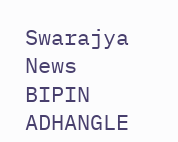Swarajya News
BIPIN ADHANGLE